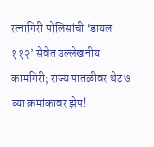रत्नागिरी पोलिसांची ‘डायल ११२’ सेवेत उल्लेखनीय कामगिरी; राज्य पातळीवर थेट ७ व्या क्रमांकावर झेप!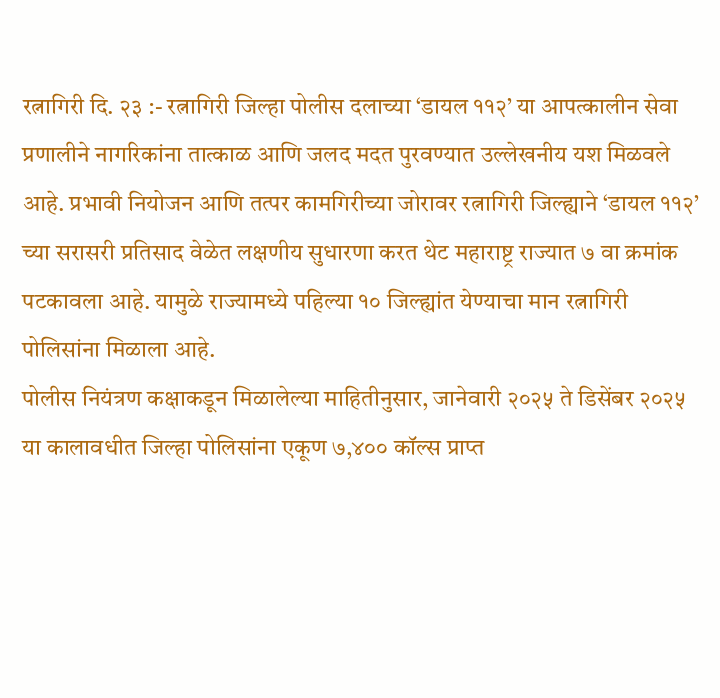रत्नागिरी दि. २३ :- रत्नागिरी जिल्हा पोलीस दलाच्या ‘डायल ११२’ या आपत्कालीन सेवा प्रणालीने नागरिकांना तात्काळ आणि जलद मदत पुरवण्यात उल्लेखनीय यश मिळवले आहे. प्रभावी नियोजन आणि तत्पर कामगिरीच्या जोरावर रत्नागिरी जिल्ह्याने ‘डायल ११२’ च्या सरासरी प्रतिसाद वेळेत लक्षणीय सुधारणा करत थेट महाराष्ट्र राज्यात ७ वा क्रमांक पटकावला आहे. यामुळे राज्यामध्ये पहिल्या १० जिल्ह्यांत येण्याचा मान रत्नागिरी पोलिसांना मिळाला आहे.
पोलीस नियंत्रण कक्षाकडून मिळालेल्या माहितीनुसार, जानेवारी २०२५ ते डिसेंबर २०२५ या कालावधीत जिल्हा पोलिसांना एकूण ७,४०० कॉल्स प्राप्त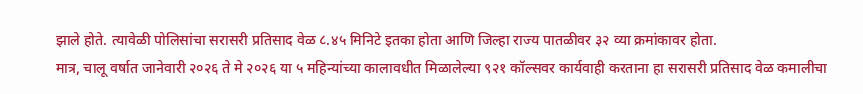झाले होते. त्यावेळी पोलिसांचा सरासरी प्रतिसाद वेळ ८.४५ मिनिटे इतका होता आणि जिल्हा राज्य पातळीवर ३२ व्या क्रमांकावर होता.
मात्र, चालू वर्षात जानेवारी २०२६ ते मे २०२६ या ५ महिन्यांच्या कालावधीत मिळालेल्या ९२१ कॉल्सवर कार्यवाही करताना हा सरासरी प्रतिसाद वेळ कमालीचा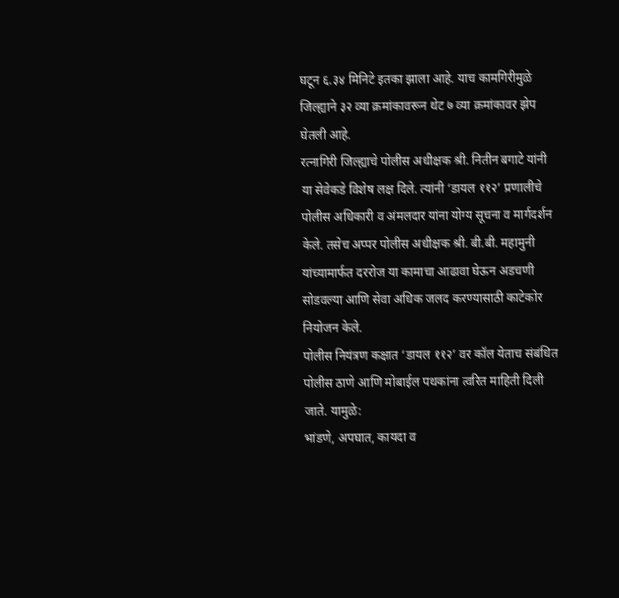घटून ६.३४ मिनिटे इतका झाला आहे. याच कामगिरीमुळे जिल्ह्याने ३२ व्या क्रमांकावरून थेट ७ व्या क्रमांकावर झेप घेतली आहे.
रत्नागिरी जिल्ह्याचे पोलीस अधीक्षक श्री. नितीन बगाटे यांनी या सेवेकडे विशेष लक्ष दिले. त्यांनी ‘डायल ११२’ प्रणालीचे पोलीस अधिकारी व अंमलदार यांना योग्य सूचना व मार्गदर्शन केले. तसेच अप्पर पोलीस अधीक्षक श्री. बी.बी. महामुनी यांच्यामार्फत दररोज या कामाचा आढावा घेऊन अडचणी सोडवल्या आणि सेवा अधिक जलद करण्यासाठी काटेकोर नियोजन केले.
पोलीस नियंत्रण कक्षात ‘डायल ११२’ वर कॉल येताच संबंधित पोलीस ठाणे आणि मोबाईल पथकांना त्वरित माहिती दिली जाते. यामुळे:
भांडणे, अपघात, कायदा व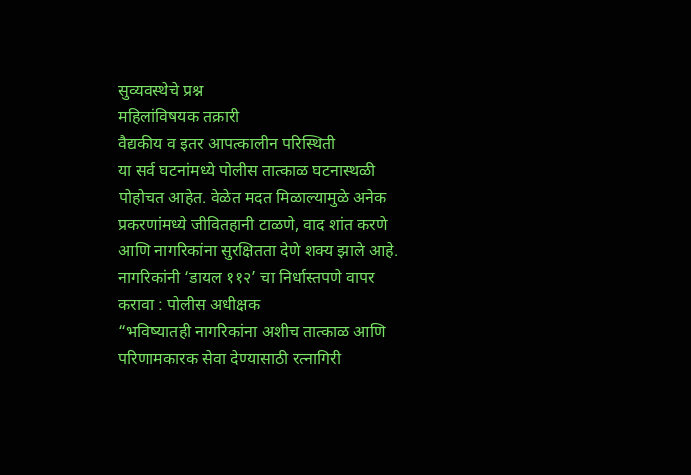सुव्यवस्थेचे प्रश्न
महिलांविषयक तक्रारी
वैद्यकीय व इतर आपत्कालीन परिस्थिती
या सर्व घटनांमध्ये पोलीस तात्काळ घटनास्थळी पोहोचत आहेत. वेळेत मदत मिळाल्यामुळे अनेक प्रकरणांमध्ये जीवितहानी टाळणे, वाद शांत करणे आणि नागरिकांना सुरक्षितता देणे शक्य झाले आहे.
नागरिकांनी ‘डायल ११२’ चा निर्धास्तपणे वापर करावा : पोलीस अधीक्षक
“भविष्यातही नागरिकांना अशीच तात्काळ आणि परिणामकारक सेवा देण्यासाठी रत्नागिरी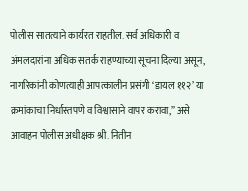पोलीस सातत्याने कार्यरत राहतील. सर्व अधिकारी व अंमलदारांना अधिक सतर्क राहण्याच्या सूचना दिल्या असून, नागरिकांनी कोणत्याही आपत्कालीन प्रसंगी ‘डायल ११२’ या क्रमांकाचा निर्धास्तपणे व विश्वासाने वापर करावा,” असे आवाहन पोलीस अधीक्षक श्री. नितीन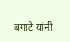बगाटे यांनी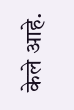केले आहे.